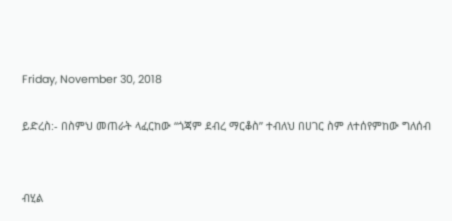Friday, November 30, 2018

ይድረስ:- በስምህ መጠራት ላፈርከው “ጎጃም ደብረ ማርቆስ” ተብለህ በሀገር ስም ለተሰየምከው ግለሰብ


ብሂል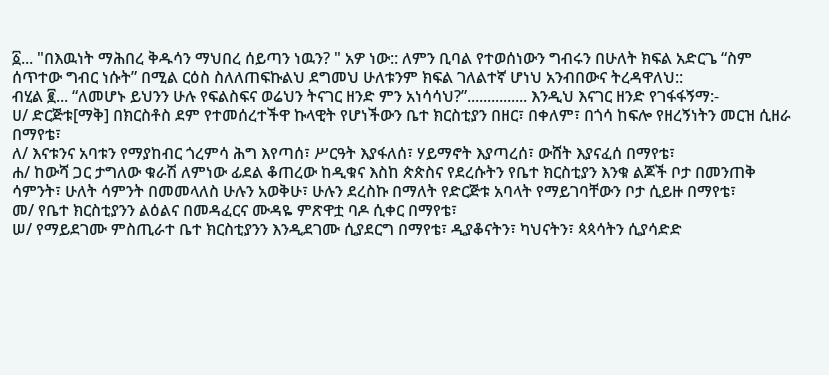፩... "በእዉነት ማሕበረ ቅዱሳን ማህበረ ሰይጣን ነዉን? " አዎ ነው:: ለምን ቢባል የተወሰነውን ግብሩን በሁለት ክፍል አድርጌ “ስም ሰጥተው ግብር ነሱት” በሚል ርዕስ ስለለጠፍኩልህ ደግመህ ሁለቱንም ክፍል ገለልተኛ ሆነህ አንብበውና ትረዳዋለህ::
ብሂል ፪... “ለመሆኑ ይህንን ሁሉ የፍልስፍና ወሬህን ትናገር ዘንድ ምን አነሳሳህ?”............... እንዲህ እናገር ዘንድ የገፋፋኝማ:-
ሀ/ ድርጅቱ[ማቅ] በክርስቶስ ደም የተመሰረተችዋ ኩላዊት የሆነችውን ቤተ ክርስቲያን በዘር፣ በቀለም፣ በጎሳ ከፍሎ የዘረኝነትን መርዝ ሲዘራ በማየቴ፣
ለ/ እናቱንና አባቱን የማያከብር ጎረምሳ ሕግ እየጣሰ፣ ሥርዓት እያፋለሰ፣ ሃይማኖት እያጣረሰ፣ ውሸት እያናፈሰ በማየቴ፣
ሐ/ ከውሻ ጋር ታግለው ቁራሽ ለምነው ፊደል ቆጠረው ከዲቁና እስከ ጵጵስና የደረሱትን የቤተ ክርስቲያን እንቁ ልጆች ቦታ በመንጠቅ ሳምንት፣ ሁለት ሳምንት በመመላለስ ሁሉን አወቅሁ፣ ሁሉን ደረስኩ በማለት የድርጅቱ አባላት የማይገባቸውን ቦታ ሲይዙ በማየቴ፣
መ/ የቤተ ክርስቲያንን ልዕልና በመዳፈርና ሙዳዬ ምጽዋቷ ባዶ ሲቀር በማየቴ፣
ሠ/ የማይደገሙ ምስጢራተ ቤተ ክርስቲያንን እንዲደገሙ ሲያደርግ በማየቴ፣ ዲያቆናትን፣ ካህናትን፣ ጳጳሳትን ሲያሳድድ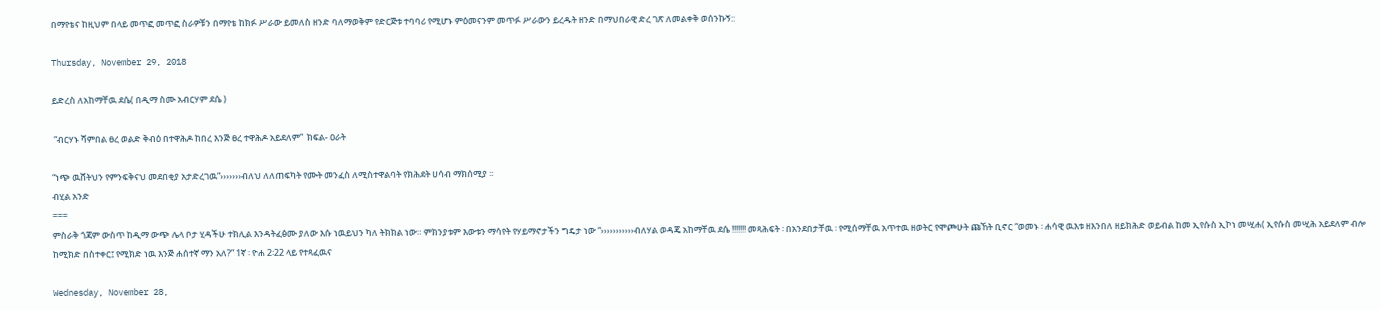በማየቴና ከዚህም በላይ መጥፎ መጥፎ ስራዎቹን በማየቴ ከክፉ ሥራው ይመለስ ዘንድ ባለማወቅም የድርጅቱ ተባባሪ የሚሆኑ ምዕመናንም መጥፉ ሥራውን ይረዱት ዘንድ በማህበራዊ ድረ ገጽ ለመልቀቅ ወሰንኩኝ::

Thursday, November 29, 2018

ይድረስ ለአከማቸዉ ደሴ( በዲማ ስሙ አብርሃም ደሴ )

 “ብርሃኑ ሻምበል ፀረ ወልድ ቅብዕ በተዋሕዶ ከበረ እንጅ ፀረ ተዋሕዶ አይደለም”  ክፍል- ዐራት

“ነጭ ዉሸትህን የምንፍቅናህ መደበቂያ አታድረገዉ”›››››››ብለህ ለለጠፍካት የሙት መንፈስ ለሚስተዋልባት የክሕደት ሀሳብ ማክሰሚያ ፡፡
ብሂል አንድ
===
ምስራቅ ጎጃም ውስጥ ከዲማ ውጭ ሌላ ቦታ ሂዳችሁ ተክሊል እንዳትፈፅሙ ያለው እሱ ነዉይህን ካለ ትክክል ነው። ምክንያቱም እውቱን ማሳየት የሃይማኖታችን ግዴታ ነው “›››››››››››ብለሃል ወዳጄ አከማቸዉ ደሴ !!!!!!! መጻሕፍት ፡ በአንደበታቸዉ ፡ የሚሰማቸዉ አጥተዉ ዘወትር የሞጮሁት ጩኸት ቢኖር “ወመኑ ፡ ሐሳዊ ዉእቱ ዘእንበለ ዘይክሕድ ወይብል ከመ ኢየሱስ ኢኮነ መሢሐ( ኢየሱስ መሢሕ አይደለም ብሎ ከሚክድ በስተቀር፤ የሚክድ ነዉ እንጅ ሐሰተኛ ማን አለ?” 1ኛ ፡ ዮሐ 2፡22 ላይ የተጻፈዉና

Wednesday, November 28,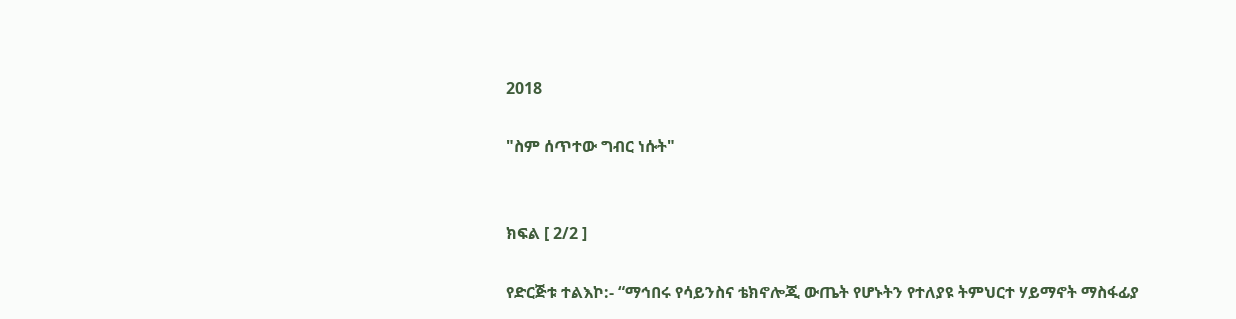2018

"ስም ሰጥተው ግብር ነሱት"


ክፍል [ 2/2 ]

የድርጅቱ ተልእኮ:- “ማኅበሩ የሳይንስና ቴክኖሎጂ ውጤት የሆኑትን የተለያዩ ትምህርተ ሃይማኖት ማስፋፊያ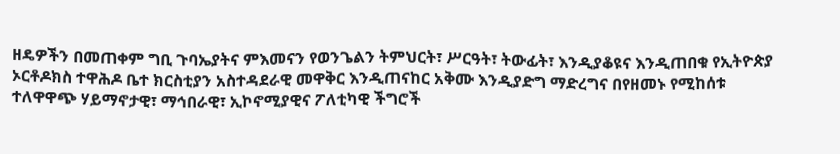ዘዴዎችን በመጠቀም ግቢ ጉባኤያትና ምእመናን የወንጌልን ትምህርት፣ ሥርዓት፣ ትውፊት፣ እንዲያቆዩና እንዲጠበቁ የኢትዮጵያ ኦርቶዶክስ ተዋሕዶ ቤተ ክርስቲያን አስተዳደራዊ መዋቅር እንዲጠናከር አቅሙ እንዲያድግ ማድረግና በየዘመኑ የሚከሰቱ ተለዋዋጭ ሃይማኖታዊ፣ ማኅበራዊ፣ ኢኮኖሚያዊና ፖለቲካዊ ችግሮች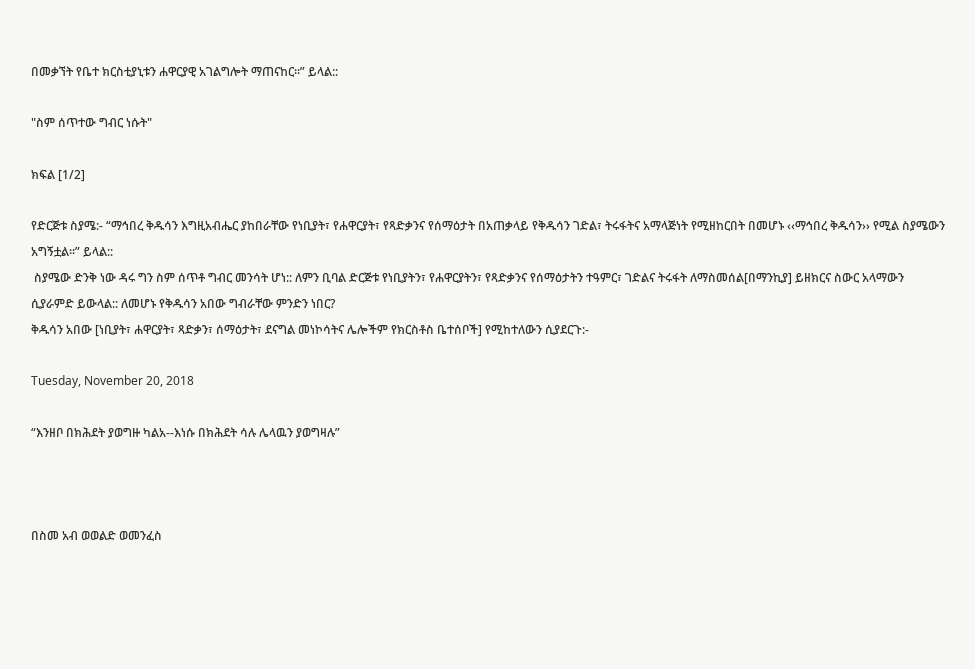በመቃኘት የቤተ ክርስቲያኒቱን ሐዋርያዊ አገልግሎት ማጠናከር፡፡” ይላል::

"ስም ሰጥተው ግብር ነሱት"

ክፍል [1/2]

የድርጅቱ ስያሜ:- “ማኅበረ ቅዱሳን እግዚአብሔር ያከበራቸው የነቢያት፣ የሐዋርያት፣ የጻድቃንና የሰማዕታት በአጠቃላይ የቅዱሳን ገድል፣ ትሩፋትና አማላጅነት የሚዘከርበት በመሆኑ ‹‹ማኅበረ ቅዱሳን›› የሚል ስያሜውን አግኝቷል፡፡” ይላል::
 ስያሜው ድንቅ ነው ዳሩ ግን ስም ሰጥቶ ግብር መንሳት ሆነ:: ለምን ቢባል ድርጅቱ የነቢያትን፣ የሐዋርያትን፣ የጻድቃንና የሰማዕታትን ተዓምር፣ ገድልና ትሩፋት ለማስመሰል[በማንኪያ] ይዘክርና ስውር አላማውን ሲያራምድ ይውላል:: ለመሆኑ የቅዱሳን አበው ግብራቸው ምንድን ነበር?
ቅዱሳን አበው [ነቢያት፣ ሐዋርያት፣ ጻድቃን፣ ሰማዕታት፣ ደናግል መነኮሳትና ሌሎችም የክርስቶስ ቤተሰቦች] የሚከተለውን ሲያደርጉ:-

Tuesday, November 20, 2018

“እንዘቦ በክሕደት ያወግዙ ካልአ--እነሱ በክሕደት ሳሉ ሌላዉን ያወግዛሉ”



በስመ አብ ወወልድ ወመንፈስ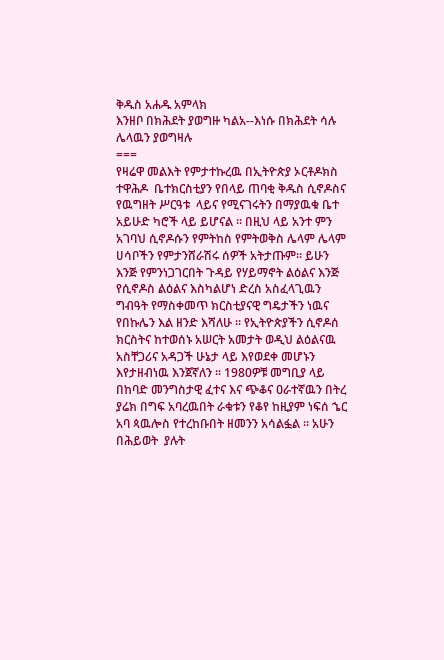ቅዱስ አሐዱ አምላክ
እንዘቦ በክሕደት ያወግዙ ካልአ--እነሱ በክሕደት ሳሉ ሌላዉን ያወግዛሉ
===
የዛሬዋ መልእት የምታተኩረዉ በኢትዮጵያ ኦርቶዶክስ ተዋሕዶ  ቤተክርስቲያን የበላይ ጠባቂ ቅዱስ ሲኖዶስና የዉግዘት ሥርዓቱ  ላይና የሚናገሩትን በማያዉቁ ቤተ አይሁድ ካሮች ላይ ይሆናል ፡፡ በዚህ ላይ አንተ ምን አገባህ ሲኖዶሱን የምትከስ የምትወቅስ ሌላም ሌላም ሀሳቦችን የምታንሸራሽሩ ሰዎች አትታጡም፡፡ ይሁን እንጅ የምንነጋገርበት ጉዳይ የሃይማኖት ልዕልና እንጅ የሲኖዶስ ልዕልና እስካልሆነ ድረስ አስፈላጊዉን ግብዓት የማስቀመጥ ክርስቲያናዊ ግዴታችን ነዉና የበኩሌን እል ዘንድ እሻለሁ ፡፡ የኢትዮጵያችን ሲኖዶሰ ክርስትና ከተወሰኑ አሠርት አመታት ወዲህ ልዕልናዉ አስቸጋሪና አዳጋች ሁኔታ ላይ እየወደቀ መሆኑን እየታዘብነዉ እንጀኛለን ፡፡ 1980ዎቹ መግቢያ ላይ በከባድ መንግስታዊ ፈተና እና ጭቆና ዐራተኛዉን በትረ ያሬክ በግፍ አባረዉበት ራቁቱን የቆየ ከዚያም ነፍሰ ኄር አባ ጳዉሎስ የተረከቡበት ዘመንን አሳልፏል ፡፡ አሁን በሕይወት  ያሉት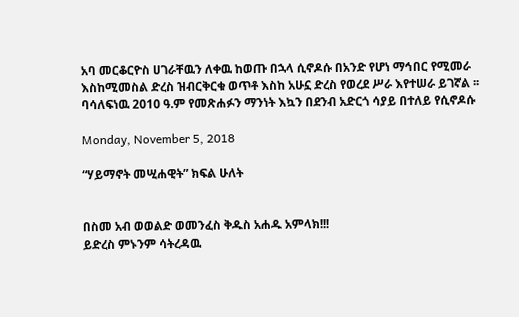አባ መርቆርዮስ ሀገራቸዉን ለቀዉ ከወጡ በኋላ ሲኖዶሱ በአንድ የሆነ ማኅበር የሚመራ እስከሚመስል ድረስ ዝብርቅርቁ ወጥቶ እስከ አሁኗ ድረስ የወረደ ሥራ እየተሠራ ይገኛል ፡፡ ባሳለፍነዉ 2010 ዓ.ም የመጽሐፉን ማንነት እኳን በደንብ አድርጎ ሳያይ በተለይ የሲኖዶሱ

Monday, November 5, 2018

“ሃይማኖት መሢሐዊት” ክፍል ሁለት


በስመ አብ ወወልድ ወመንፈስ ቅዱስ አሐዱ አምላክ!!!
ይድረስ ምኑንም ሳትረዳዉ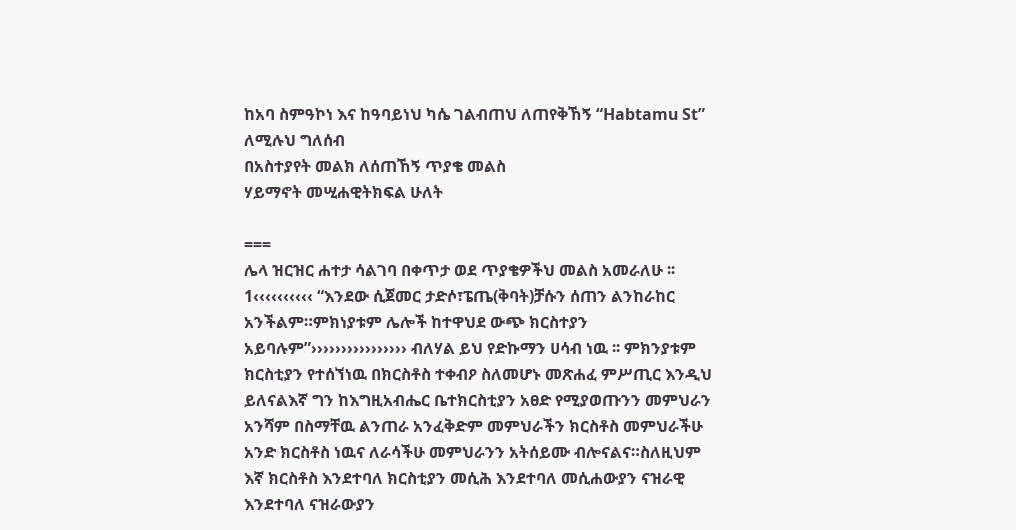ከአባ ስምዓኮነ እና ከዓባይነህ ካሴ ገልብጠህ ለጠየቅኸኝ “Habtamu St” ለሚሉህ ግለሰብ
በአስተያየት መልክ ለሰጠኸኝ ጥያቄ መልስ
ሃይማኖት መሢሐዊትክፍል ሁለት

===
ሌላ ዝርዝር ሐተታ ሳልገባ በቀጥታ ወደ ጥያቄዎችህ መልስ አመራለሁ ፡፡
1‹‹‹‹‹‹‹‹‹‹ “እንደው ሲጀመር ታድሶ፣ፔጤ(ቅባት)ቻሱን ሰጠን ልንከራከር አንችልም።ምክነያቱም ሌሎች ከተዋህደ ውጭ ክርስተያን አይባሉም”›››››››››››››››› ብለሃል ይህ የድኩማን ሀሳብ ነዉ ፡፡ ምክንያቱም ክርስቲያን የተሰኘነዉ በክርስቶስ ተቀብዖ ስለመሆኑ መጽሐፈ ምሥጢር እንዲህ ይለናልእኛ ግን ከእግዚአብሔር ቤተክርስቲያን አፀድ የሚያወጡንን መምህራን አንሻም በስማቸዉ ልንጠራ አንፈቅድም መምህራችን ክርስቶስ መምህራችሁ አንድ ክርስቶስ ነዉና ለራሳችሁ መምህራንን አትሰይሙ ብሎናልና።ስለዚህም እኛ ክርስቶስ እንደተባለ ክርስቲያን መሲሕ እንደተባለ መሲሐውያን ናዝራዊ እንደተባለ ናዝራውያን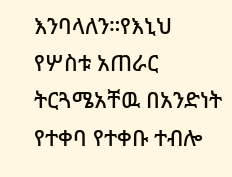እንባላለን።የእኒህ የሦስቱ አጠራር ትርጓሜአቸዉ በአንድነት የተቀባ የተቀቡ ተብሎ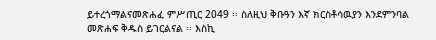ይተረጎማልናመጽሐፈ ምሥጢር 2049 ፡፡ ስለዚህ ቅቡዓን እኛ ክርስቶሳዉያን እንደምንባል መጽሐፍ ቅዱስ ይገርልናል ፡፡ እስኪ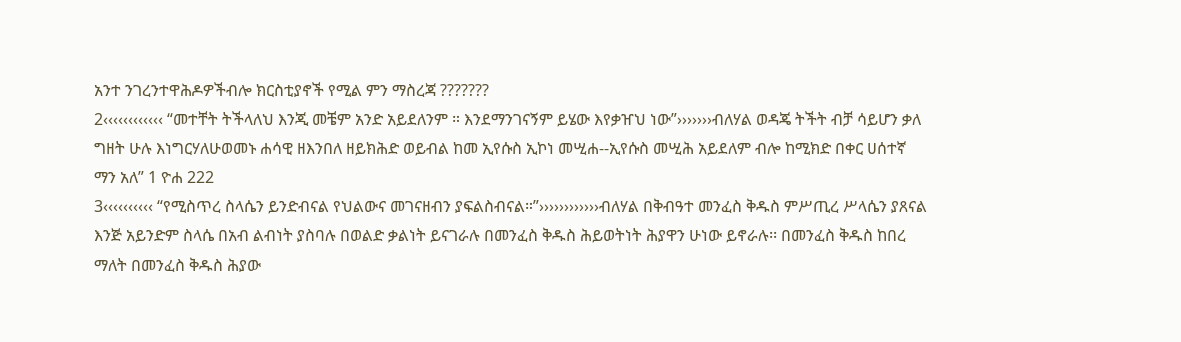አንተ ንገረንተዋሕዶዎችብሎ ክርስቲያኖች የሚል ምን ማስረጃ ???????
2‹‹‹‹‹‹‹‹‹‹‹‹ “መተቸት ትችላለህ እንጂ መቼም አንድ አይደለንም ። እንደማንገናኝም ይሄው እየቃዠህ ነው”›››››››ብለሃል ወዳጄ ትችት ብቻ ሳይሆን ቃለ ግዘት ሁሉ እነግርሃለሁወመኑ ሐሳዊ ዘእንበለ ዘይክሕድ ወይብል ከመ ኢየሱስ ኢኮነ መሢሐ--ኢየሱስ መሢሕ አይደለም ብሎ ከሚክድ በቀር ሀሰተኛ ማን አለ” 1 ዮሐ 222
3‹‹‹‹‹‹‹‹‹‹ “የሚስጥረ ስላሴን ይንድብናል የህልውና መገናዘብን ያፍልስብናል።”››››››››››››ብለሃል በቅብዓተ መንፈስ ቅዱስ ምሥጢረ ሥላሴን ያጸናል እንጅ አይንድም ስላሴ በአብ ልብነት ያስባሉ በወልድ ቃልነት ይናገራሉ በመንፈስ ቅዱስ ሕይወትነት ሕያዋን ሁነው ይኖራሉ፡፡ በመንፈስ ቅዱስ ከበረ ማለት በመንፈስ ቅዱስ ሕያው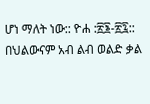ሆነ ማለት ነው:: ዮሐ :፳፮-፳፯:: በህልውናም አብ ልብ ወልድ ቃል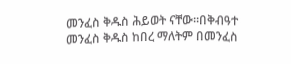መንፈስ ቅዱስ ሕይወት ናቸው፡፡በቅብዓተ መንፈስ ቅዱስ ከበረ ማለትም በመንፈስ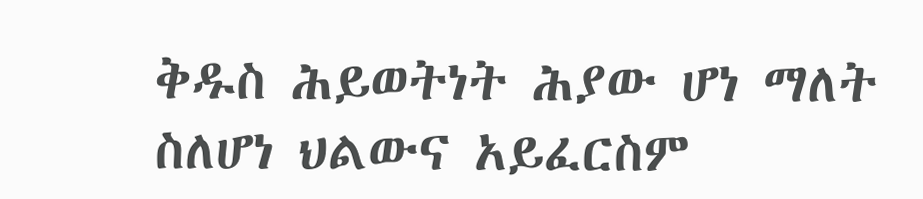ቅዱስ ሕይወትነት ሕያው ሆነ ማለት ስለሆነ ህልውና አይፈርስም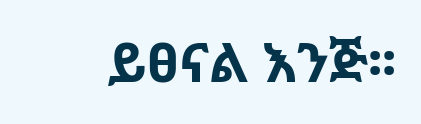ይፀናል እንጅ፡፡